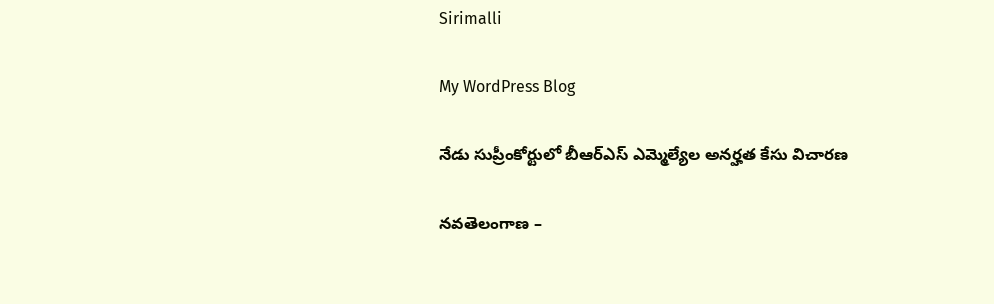Sirimalli

My WordPress Blog

నేడు సుప్రీంకోర్టులో బీఆర్ఎస్ ఎమ్మెల్యేల అనర్హత కేసు విచారణ

నవతెలంగాణ –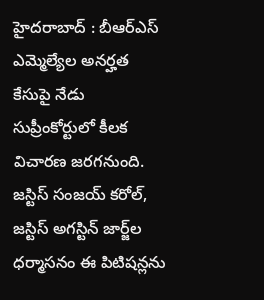హైదరాబాద్ : బీఆర్ఎస్ ఎమ్మెల్యేల అనర్హత కేసుపై నేడు సుప్రీంకోర్టులో కీలక విచారణ జరగనుంది. జస్టిస్ సంజయ్ కరోల్, జస్టిస్ అగస్టిన్ జార్జ్‌ల ధర్మాసనం ఈ పిటిషన్లను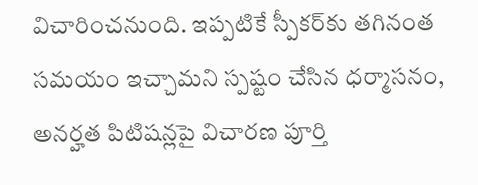విచారించనుంది. ఇప్పటికే స్పీకర్‌కు తగినంత సమయం ఇచ్చామని స్పష్టం చేసిన ధర్మాసనం, అనర్హత పిటిషన్లపై విచారణ పూర్తి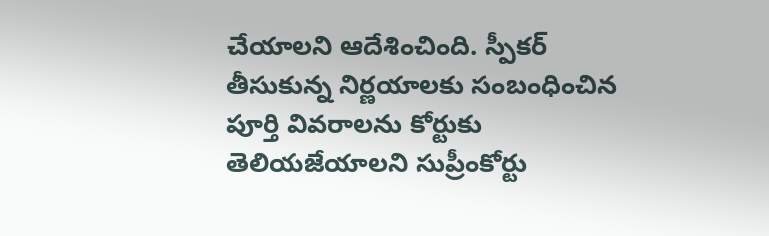చేయాలని ఆదేశించింది. స్పీకర్ తీసుకున్న నిర్ణయాలకు సంబంధించిన పూర్తి వివరాలను కోర్టుకు తెలియజేయాలని సుప్రీంకోర్టు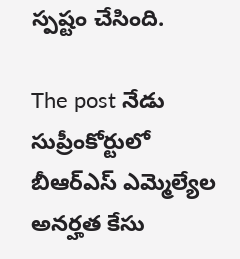స్పష్టం చేసింది.

The post నేడు సుప్రీంకోర్టులో బీఆర్ఎస్ ఎమ్మెల్యేల అనర్హత కేసు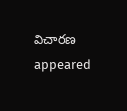విచారణ appeared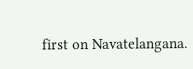first on Navatelangana.